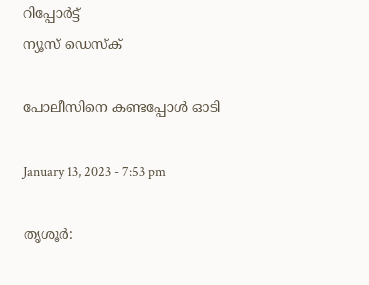റിപ്പോര്‍ട്ട്
ന്യൂസ് ഡെസ്ക്

പോലീസിനെ കണ്ടപ്പോള്‍ ഓടി

January 13, 2023 - 7:53 pm

തൃശൂര്‍: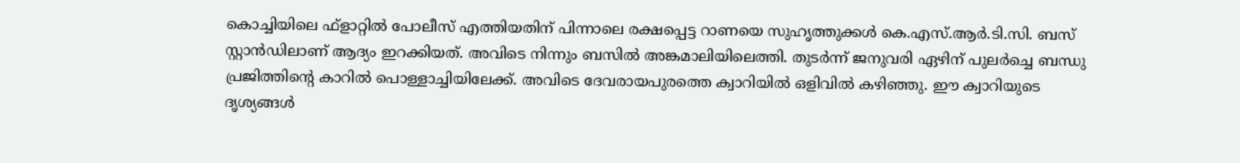കൊച്ചിയിലെ ഫ്‌ളാറ്റില്‍ പോലീസ് എത്തിയതിന് പിന്നാലെ രക്ഷപ്പെട്ട റാണയെ സുഹൃത്തുക്കള്‍ കെ.എസ്.ആര്‍.ടി.സി. ബസ് സ്റ്റാന്‍ഡിലാണ് ആദ്യം ഇറക്കിയത്. അവിടെ നിന്നും ബസില്‍ അങ്കമാലിയിലെത്തി. തുടര്‍ന്ന് ജനുവരി ഏഴിന് പുലര്‍ച്ചെ ബന്ധു പ്രജിത്തിന്റെ കാറില്‍ പൊള്ളാച്ചിയിലേക്ക്. അവിടെ ദേവരായപുരത്തെ ക്വാറിയില്‍ ഒളിവില്‍ കഴിഞ്ഞു. ഈ ക്വാറിയുടെ ദൃശ്യങ്ങള്‍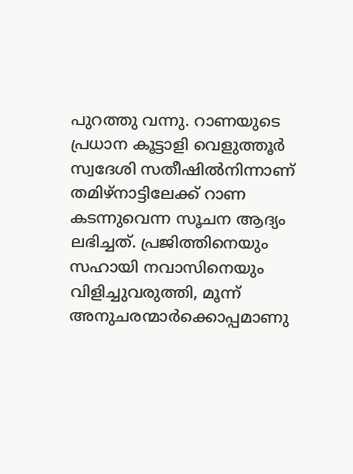പുറത്തു വന്നു. റാണയുടെ പ്രധാന കൂട്ടാളി വെളുത്തൂര്‍ സ്വദേശി സതീഷില്‍നിന്നാണ് തമിഴ്‌നാട്ടിലേക്ക് റാണ കടന്നുവെന്ന സൂചന ആദ്യം ലഭിച്ചത്. പ്രജിത്തിനെയും സഹായി നവാസിനെയും വിളിച്ചുവരുത്തി, മൂന്ന് അനുചരന്മാര്‍ക്കൊപ്പമാണു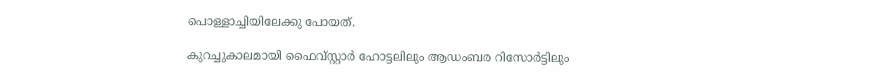പൊള്ളാച്ചിയിലേക്കു പോയത്.

കുറച്ചുകാലമായി ഫൈവ്‌സ്റ്റാര്‍ ഹോട്ടലിലും ആഡംബര റിസോര്‍ട്ടിലും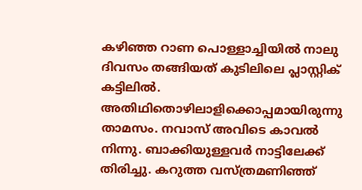കഴിഞ്ഞ റാണ പൊള്ളാച്ചിയില്‍ നാലു ദിവസം തങ്ങിയത് കുടിലിലെ പ്ലാസ്റ്റിക് കട്ടിലില്‍. അതിഥിതൊഴിലാളിക്കൊപ്പമായിരുന്നു താമസം. നവാസ് അവിടെ കാവല്‍ നിന്നു. ബാക്കിയുള്ളവര്‍ നാട്ടിലേക്ക് തിരിച്ചു. കറുത്ത വസ്ത്രമണിഞ്ഞ്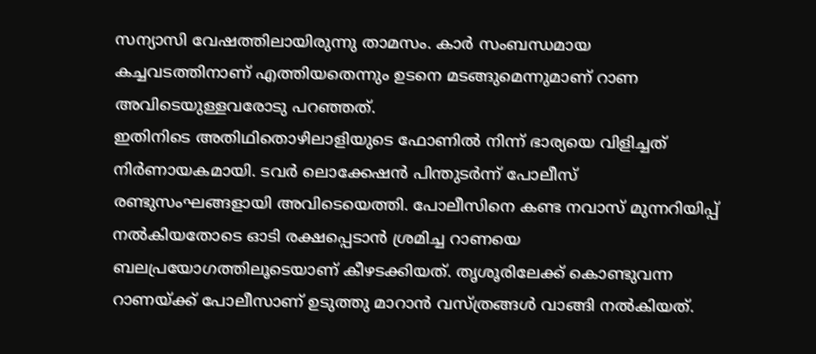സന്യാസി വേഷത്തിലായിരുന്നു താമസം. കാര്‍ സംബന്ധമായ കച്ചവടത്തിനാണ് എത്തിയതെന്നും ഉടനെ മടങ്ങുമെന്നുമാണ് റാണ അവിടെയുള്ളവരോടു പറഞ്ഞത്.
ഇതിനിടെ അതിഥിതൊഴിലാളിയുടെ ഫോണില്‍ നിന്ന് ഭാര്യയെ വിളിച്ചത് നിര്‍ണായകമായി. ടവര്‍ ലൊക്കേഷന്‍ പിന്തുടര്‍ന്ന് പോലീസ് രണ്ടുസംഘങ്ങളായി അവിടെയെത്തി. പോലീസിനെ കണ്ട നവാസ് മുന്നറിയിപ്പ് നല്‍കിയതോടെ ഓടി രക്ഷപ്പെടാന്‍ ശ്രമിച്ച റാണയെ ബലപ്രയോഗത്തിലൂടെയാണ് കീഴടക്കിയത്. തൃശൂരിലേക്ക് കൊണ്ടുവന്ന റാണയ്ക്ക് പോലീസാണ് ഉടുത്തു മാറാന്‍ വസ്ത്രങ്ങള്‍ വാങ്ങി നല്‍കിയത്.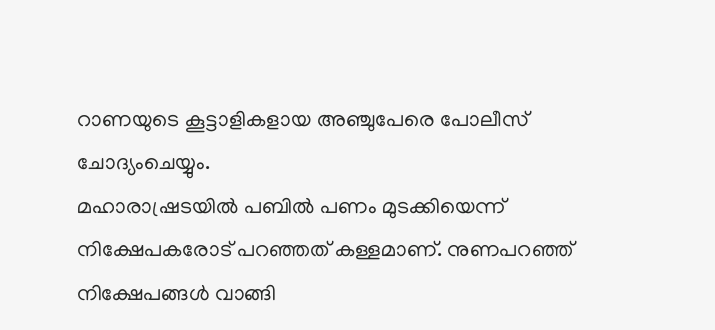റാണയുടെ കൂട്ടാളികളായ അഞ്ചുപേരെ പോലീസ് ചോദ്യംചെയ്യും.
മഹാരാഷ്രടയില്‍ പബില്‍ പണം മുടക്കിയെന്ന് നിക്ഷേപകരോട് പറഞ്ഞത് കള്ളമാണ്. നുണപറഞ്ഞ് നിക്ഷേപങ്ങള്‍ വാങ്ങി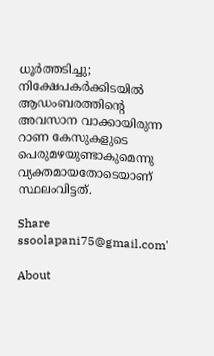ധൂര്‍ത്തടിച്ചു; നിക്ഷേപകര്‍ക്കിടയില്‍ ആഡംബരത്തിന്റെ അവസാന വാക്കായിരുന്ന റാണ കേസുകളുടെ പെരുമഴയുണ്ടാകുമെന്നു വ്യക്തമായതോടെയാണ് സ്ഥലംവിട്ടത്.

Share
ssoolapani75@gmail.com'

About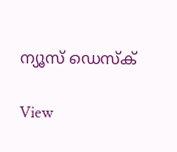ന്യൂസ് ഡെസ്ക്

View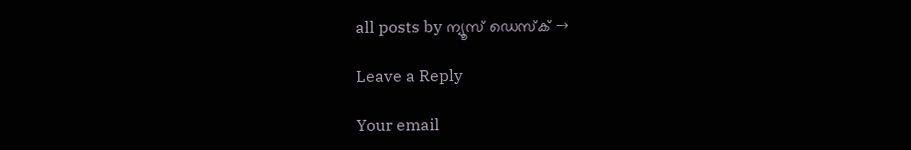all posts by ന്യൂസ് ഡെസ്ക് →

Leave a Reply

Your email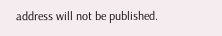address will not be published.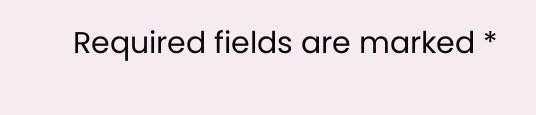Required fields are marked *